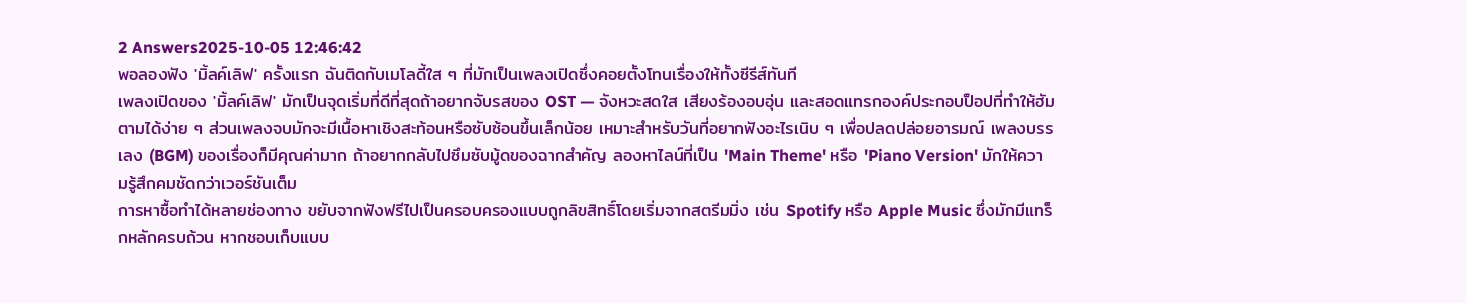2 Answers2025-10-05 12:46:42
พอลองฟัง 'มิ้ลค์เลิฟ' ครั้งแรก ฉันติดกับเมโลดี้ใส ๆ ที่มักเป็นเพลงเปิดซึ่งคอยตั้งโทนเรื่องให้ทั้งซีรีส์ทันที
เพลงเปิดของ 'มิ้ลค์เลิฟ' มักเป็นจุดเริ่มที่ดีที่สุดถ้าอยากจับรสของ OST — จังหวะสดใส เสียงร้องอบอุ่น และสอดแทรกองค์ประกอบป็อปที่ทำให้ฮัมตามได้ง่าย ๆ ส่วนเพลงจบมักจะมีเนื้อหาเชิงสะท้อนหรือซับซ้อนขึ้นเล็กน้อย เหมาะสำหรับวันที่อยากฟังอะไรเนิบ ๆ เพื่อปลดปล่อยอารมณ์ เพลงบรรเลง (BGM) ของเรื่องก็มีคุณค่ามาก ถ้าอยากกลับไปซึมซับมู้ดของฉากสำคัญ ลองหาไลน์ที่เป็น 'Main Theme' หรือ 'Piano Version' มักให้ความรู้สึกคมชัดกว่าเวอร์ชันเต็ม
การหาซื้อทำได้หลายช่องทาง ขยับจากฟังฟรีไปเป็นครอบครองแบบถูกลิขสิทธิ์โดยเริ่มจากสตรีมมิ่ง เช่น Spotify หรือ Apple Music ซึ่งมักมีแทร็กหลักครบถ้วน หากชอบเก็บแบบ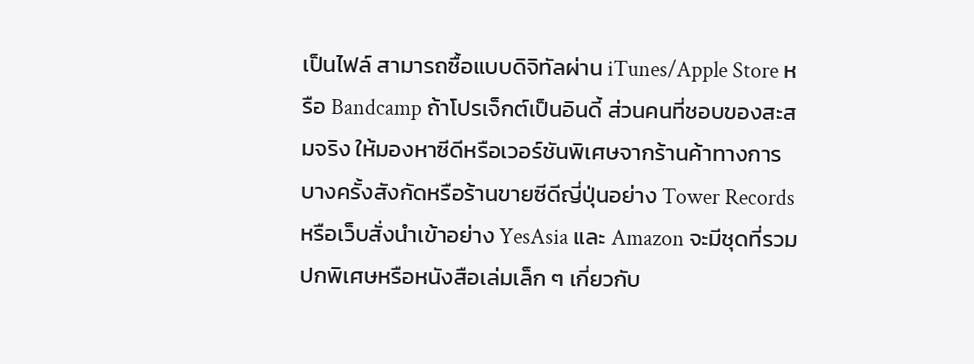เป็นไฟล์ สามารถซื้อแบบดิจิทัลผ่าน iTunes/Apple Store หรือ Bandcamp ถ้าโปรเจ็กต์เป็นอินดี้ ส่วนคนที่ชอบของสะสมจริง ให้มองหาซีดีหรือเวอร์ชันพิเศษจากร้านค้าทางการ บางครั้งสังกัดหรือร้านขายซีดีญี่ปุ่นอย่าง Tower Records หรือเว็บสั่งนำเข้าอย่าง YesAsia และ Amazon จะมีชุดที่รวมปกพิเศษหรือหนังสือเล่มเล็ก ๆ เกี่ยวกับ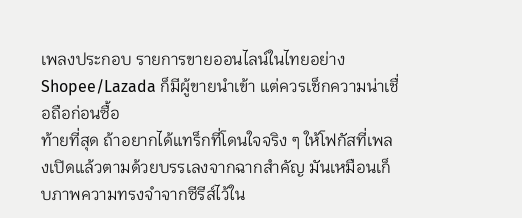เพลงประกอบ รายการขายออนไลน์ในไทยอย่าง Shopee/Lazada ก็มีผู้ขายนำเข้า แต่ควรเช็กความน่าเชื่อถือก่อนซื้อ
ท้ายที่สุด ถ้าอยากได้แทร็กที่โดนใจจริง ๆ ให้โฟกัสที่เพลงเปิดแล้วตามด้วยบรรเลงจากฉากสำคัญ มันเหมือนเก็บภาพความทรงจำจากซีรีส์ไว้ใน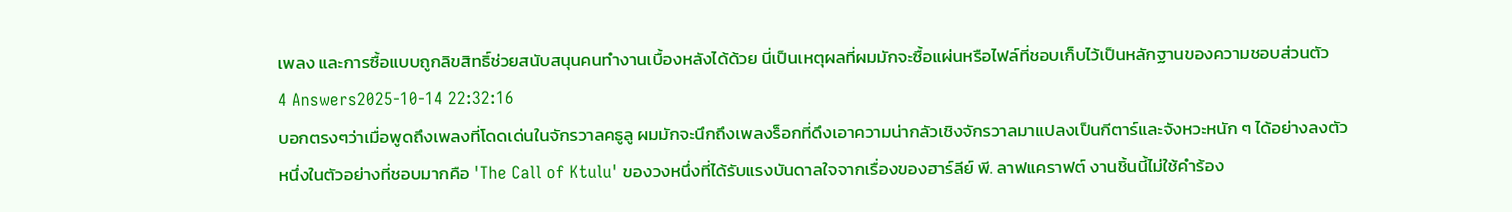เพลง และการซื้อแบบถูกลิขสิทธิ์ช่วยสนับสนุนคนทำงานเบื้องหลังได้ด้วย นี่เป็นเหตุผลที่ผมมักจะซื้อแผ่นหรือไฟล์ที่ชอบเก็บไว้เป็นหลักฐานของความชอบส่วนตัว
4 Answers2025-10-14 22:32:16
บอกตรงๆว่าเมื่อพูดถึงเพลงที่โดดเด่นในจักรวาลคธูลู ผมมักจะนึกถึงเพลงร็อกที่ดึงเอาความน่ากลัวเชิงจักรวาลมาแปลงเป็นกีตาร์และจังหวะหนัก ๆ ได้อย่างลงตัว
หนึ่งในตัวอย่างที่ชอบมากคือ 'The Call of Ktulu' ของวงหนึ่งที่ได้รับแรงบันดาลใจจากเรื่องของฮาร์ลีย์ พี. ลาฟแคราฟต์ งานชิ้นนี้ไม่ใช้คำร้อง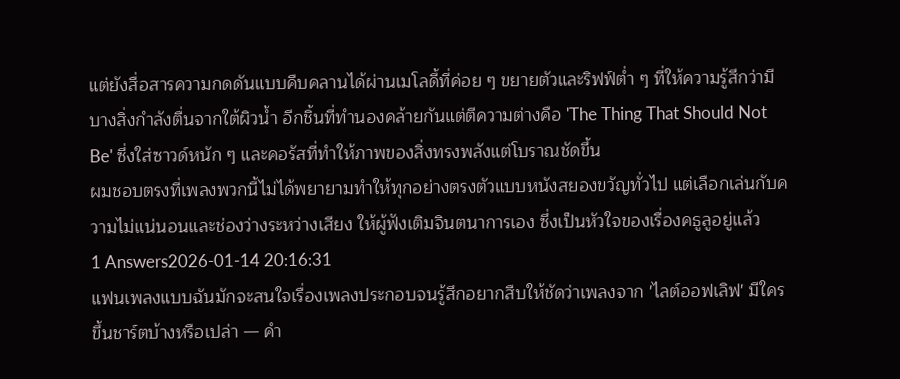แต่ยังสื่อสารความกดดันแบบคืบคลานได้ผ่านเมโลดี้ที่ค่อย ๆ ขยายตัวและริฟฟ์ต่ำ ๆ ที่ให้ความรู้สึกว่ามีบางสิ่งกำลังตื่นจากใต้ผิวน้ำ อีกชิ้นที่ทำนองคล้ายกันแต่ตีความต่างคือ 'The Thing That Should Not Be' ซึ่งใส่ซาวด์หนัก ๆ และคอรัสที่ทำให้ภาพของสิ่งทรงพลังแต่โบราณชัดขึ้น
ผมชอบตรงที่เพลงพวกนี้ไม่ได้พยายามทำให้ทุกอย่างตรงตัวแบบหนังสยองขวัญทั่วไป แต่เลือกเล่นกับความไม่แน่นอนและช่องว่างระหว่างเสียง ให้ผู้ฟังเติมจินตนาการเอง ซึ่งเป็นหัวใจของเรื่องคธูลูอยู่แล้ว
1 Answers2026-01-14 20:16:31
แฟนเพลงแบบฉันมักจะสนใจเรื่องเพลงประกอบจนรู้สึกอยากสืบให้ชัดว่าเพลงจาก 'ไลต์ออฟเลิฟ' มีใครขึ้นชาร์ตบ้างหรือเปล่า — คำ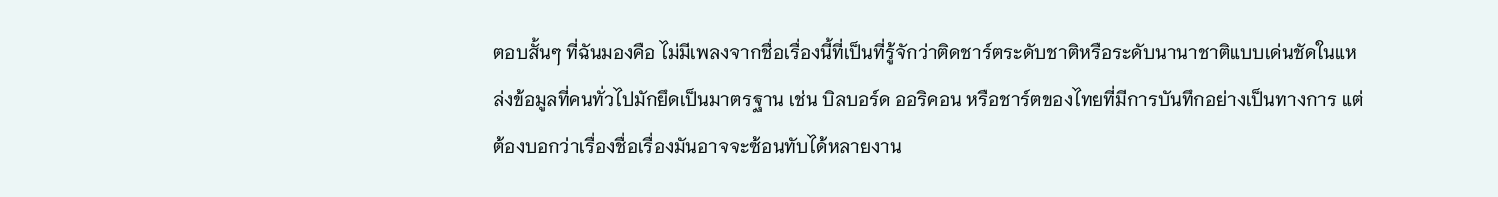ตอบสั้นๆ ที่ฉันมองคือ ไม่มีเพลงจากชื่อเรื่องนี้ที่เป็นที่รู้จักว่าติดชาร์ตระดับชาติหรือระดับนานาชาติแบบเด่นชัดในแหล่งข้อมูลที่คนทั่วไปมักยึดเป็นมาตรฐาน เช่น บิลบอร์ด ออริคอน หรือชาร์ตของไทยที่มีการบันทึกอย่างเป็นทางการ แต่ต้องบอกว่าเรื่องชื่อเรื่องมันอาจจะซ้อนทับได้หลายงาน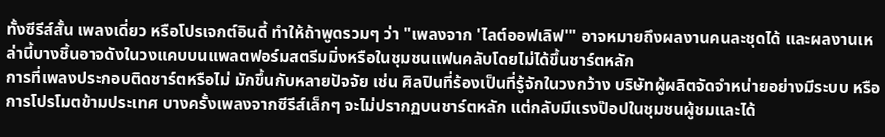ทั้งซีรีส์สั้น เพลงเดี่ยว หรือโปรเจกต์อินดี้ ทำให้ถ้าพูดรวมๆ ว่า "เพลงจาก 'ไลต์ออฟเลิฟ'" อาจหมายถึงผลงานคนละชุดได้ และผลงานเหล่านี้บางชิ้นอาจดังในวงแคบบนแพลตฟอร์มสตรีมมิ่งหรือในชุมชนแฟนคลับโดยไม่ได้ขึ้นชาร์ตหลัก
การที่เพลงประกอบติดชาร์ตหรือไม่ มักขึ้นกับหลายปัจจัย เช่น ศิลปินที่ร้องเป็นที่รู้จักในวงกว้าง บริษัทผู้ผลิตจัดจำหน่ายอย่างมีระบบ หรือการโปรโมตข้ามประเทศ บางครั้งเพลงจากซีรีส์เล็กๆ จะไม่ปรากฏบนชาร์ตหลัก แต่กลับมีแรงป๊อปในชุมชนผู้ชมและได้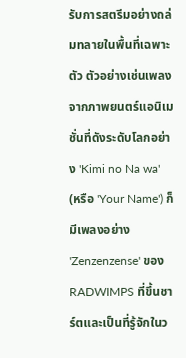รับการสตรีมอย่างถล่มทลายในพื้นที่เฉพาะตัว ตัวอย่างเช่นเพลงจากภาพยนตร์แอนิเมชั่นที่ดังระดับโลกอย่าง 'Kimi no Na wa' (หรือ 'Your Name') ก็มีเพลงอย่าง 'Zenzenzense' ของ RADWIMPS ที่ขึ้นชาร์ตและเป็นที่รู้จักในว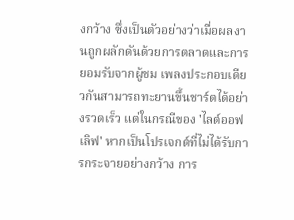งกว้าง ซึ่งเป็นตัวอย่างว่าเมื่อผลงานถูกผลักดันด้วยการตลาดและการยอมรับจากผู้ชม เพลงประกอบเดียวกันสามารถทะยานขึ้นชาร์ตได้อย่างรวดเร็ว แต่ในกรณีของ 'ไลต์ออฟเลิฟ' หากเป็นโปรเจกต์ที่ไม่ได้รับการกระจายอย่างกว้าง การ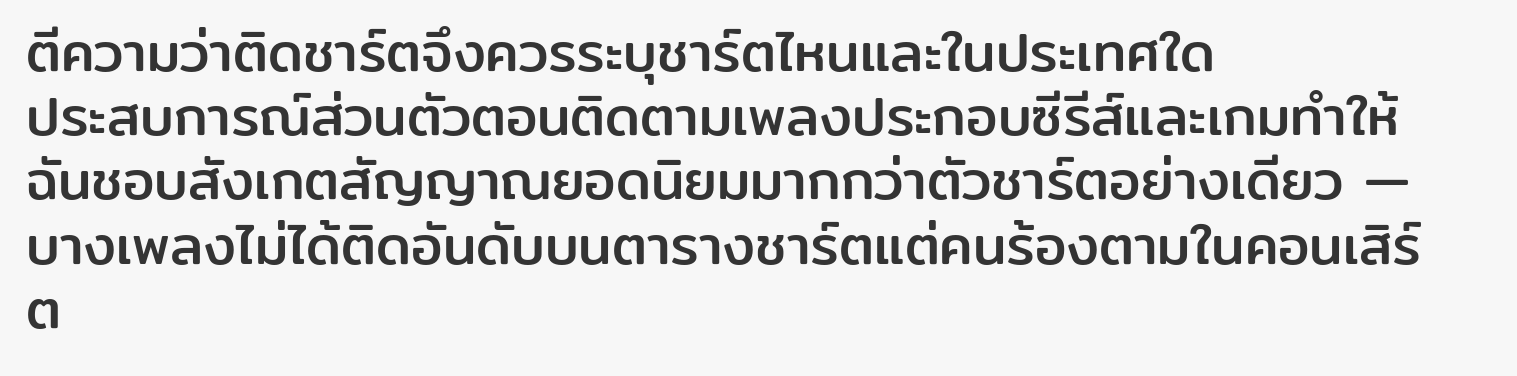ตีความว่าติดชาร์ตจึงควรระบุชาร์ตไหนและในประเทศใด
ประสบการณ์ส่วนตัวตอนติดตามเพลงประกอบซีรีส์และเกมทำให้ฉันชอบสังเกตสัญญาณยอดนิยมมากกว่าตัวชาร์ตอย่างเดียว — บางเพลงไม่ได้ติดอันดับบนตารางชาร์ตแต่คนร้องตามในคอนเสิร์ต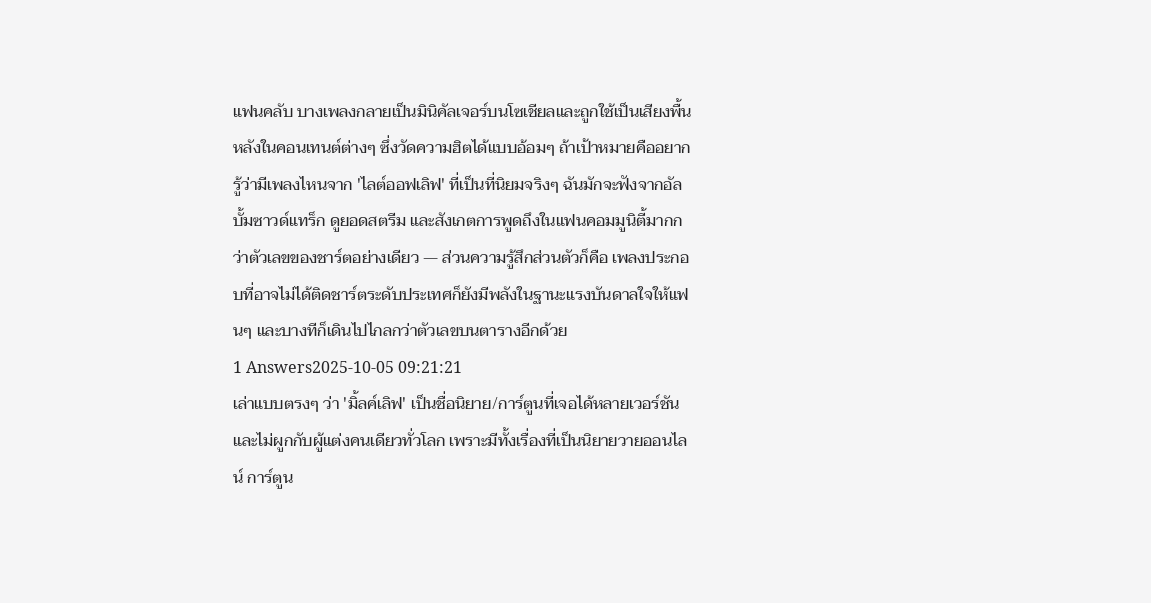แฟนคลับ บางเพลงกลายเป็นมินิคัลเจอร์บนโซเชียลและถูกใช้เป็นเสียงพื้นหลังในคอนเทนต์ต่างๆ ซึ่งวัดความฮิตได้แบบอ้อมๆ ถ้าเป้าหมายคืออยากรู้ว่ามีเพลงไหนจาก 'ไลต์ออฟเลิฟ' ที่เป็นที่นิยมจริงๆ ฉันมักจะฟังจากอัลบั้มซาวด์แทร็ก ดูยอดสตรีม และสังเกตการพูดถึงในแฟนคอมมูนิตี้มากกว่าตัวเลขของชาร์ตอย่างเดียว — ส่วนความรู้สึกส่วนตัวก็คือ เพลงประกอบที่อาจไม่ได้ติดชาร์ตระดับประเทศก็ยังมีพลังในฐานะแรงบันดาลใจให้แฟนๆ และบางทีก็เดินไปไกลกว่าตัวเลขบนตารางอีกด้วย
1 Answers2025-10-05 09:21:21
เล่าแบบตรงๆ ว่า 'มิ้ลค์เลิฟ' เป็นชื่อนิยาย/การ์ตูนที่เจอได้หลายเวอร์ชันและไม่ผูกกับผู้แต่งคนเดียวทั่วโลก เพราะมีทั้งเรื่องที่เป็นนิยายวายออนไลน์ การ์ตูน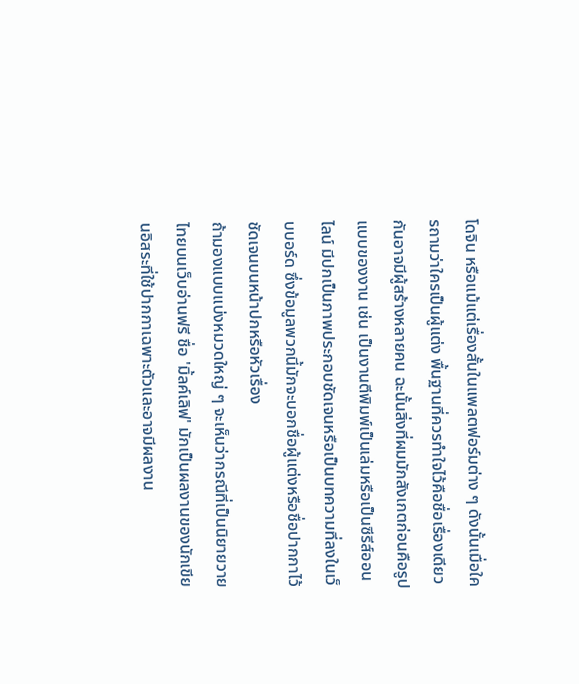โดจิน หรือแม้แต่เรื่องสั้นในแพลตฟอร์มต่าง ๆ ดังนั้นเมื่อใครถามว่าใครเป็นผู้แต่ง พื้นฐานที่ควรทำใจไว้คือชื่อเรื่องเดียวกันอาจมีผู้สร้างหลายคน ฉะนั้นสิ่งที่ผมมักสังเกตก่อนคือรูปแบบของงาน เช่น เป็นงานตีพิมพ์เป็นเล่มหรือเป็นซีรีส์ออนไลน์ มีปกเป็นภาพประกอบชัดเจนหรือเป็นบทความที่ลงในเว็บบอร์ด ซึ่งข้อมูลพวกนี้มักจะบอกชื่อผู้แต่งหรือชื่อปากกาไว้ชัดเจนบนหน้าปกหรือหัวเรื่อง
ถ้ามองแบบแบ่งหมวดใหญ่ ๆ จะเห็นว่ากรณีที่เป็นนิยายวายไทยบนเว็บอ่านฟรี ชื่อ 'มิ้ลค์เลิฟ' มักเป็นผลงานของนักเขียนอิสระที่ใช้ปากกาเฉพาะตัวและอาจมีผลงาน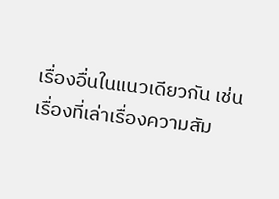เรื่องอื่นในแนวเดียวกัน เช่น เรื่องที่เล่าเรื่องความสัม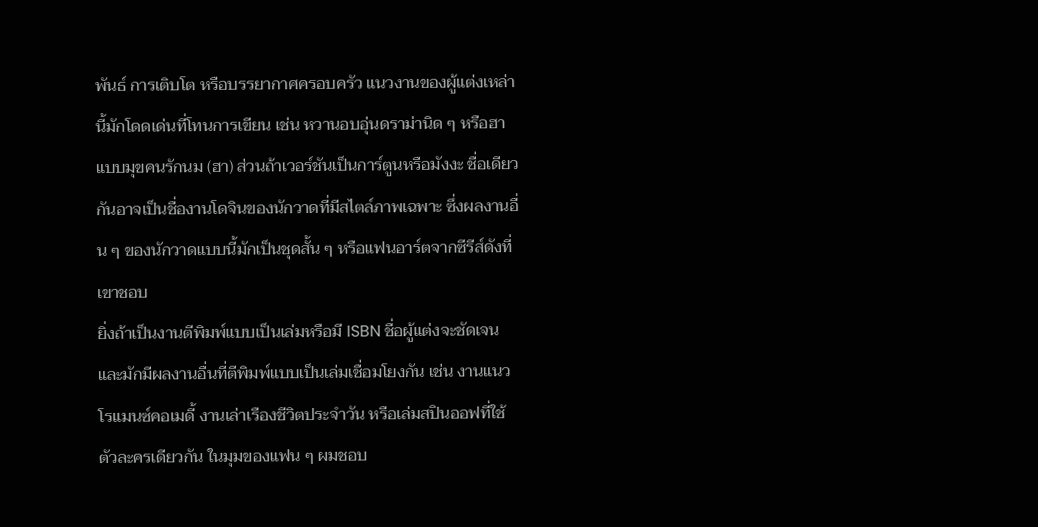พันธ์ การเติบโต หรือบรรยากาศครอบครัว แนวงานของผู้แต่งเหล่านี้มักโดดเด่นที่โทนการเขียน เช่น หวานอบอุ่นดราม่านิด ๆ หรือฮาแบบมุขคนรักนม (ฮา) ส่วนถ้าเวอร์ชันเป็นการ์ตูนหรือมังงะ ชื่อเดียวกันอาจเป็นชื่องานโดจินของนักวาดที่มีสไตล์ภาพเฉพาะ ซึ่งผลงานอื่น ๆ ของนักวาดแบบนี้มักเป็นชุดสั้น ๆ หรือแฟนอาร์ตจากซีรีส์ดังที่เขาชอบ
ยิ่งถ้าเป็นงานตีพิมพ์แบบเป็นเล่มหรือมี ISBN ชื่อผู้แต่งจะชัดเจนและมักมีผลงานอื่นที่ตีพิมพ์แบบเป็นเล่มเชื่อมโยงกัน เช่น งานแนวโรแมนซ์คอเมดี้ งานเล่าเรืองชีวิตประจำวัน หรือเล่มสปินออฟที่ใช้ตัวละครเดียวกัน ในมุมของแฟน ๆ ผมชอบ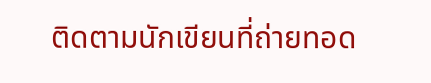ติดตามนักเขียนที่ถ่ายทอด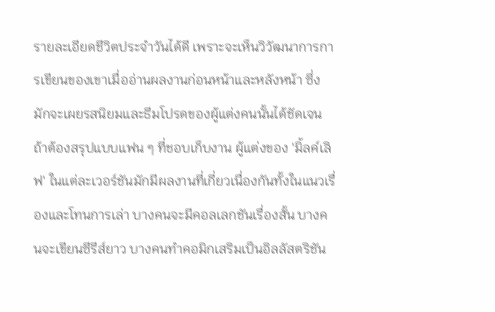รายละเอียดชีวิตประจำวันได้ดี เพราะจะเห็นวิวัฒนาการการเขียนของเขาเมื่ออ่านผลงานก่อนหน้าและหลังหน้า ซึ่งมักจะเผยรสนิยมและธีมโปรดของผู้แต่งคนนั้นได้ชัดเจน
ถ้าต้องสรุปแบบแฟน ๆ ที่ชอบเก็บงาน ผู้แต่งของ 'มิ้ลค์เลิฟ' ในแต่ละเวอร์ชันมักมีผลงานที่เกี่ยวเนื่องกันทั้งในแนวเรื่องและโทนการเล่า บางคนจะมีคอลเลกชันเรื่องสั้น บางคนจะเขียนซีรีส์ยาว บางคนทำคอมิกเสริมเป็นอิลลัสตริชัน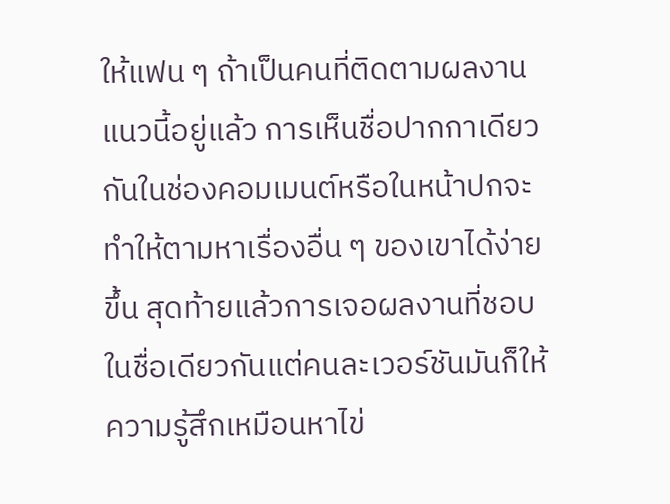ให้แฟน ๆ ถ้าเป็นคนที่ติดตามผลงานแนวนี้อยู่แล้ว การเห็นชื่อปากกาเดียวกันในช่องคอมเมนต์หรือในหน้าปกจะทำให้ตามหาเรื่องอื่น ๆ ของเขาได้ง่ายขึ้น สุดท้ายแล้วการเจอผลงานที่ชอบในชื่อเดียวกันแต่คนละเวอร์ชันมันก็ให้ความรู้สึกเหมือนหาไข่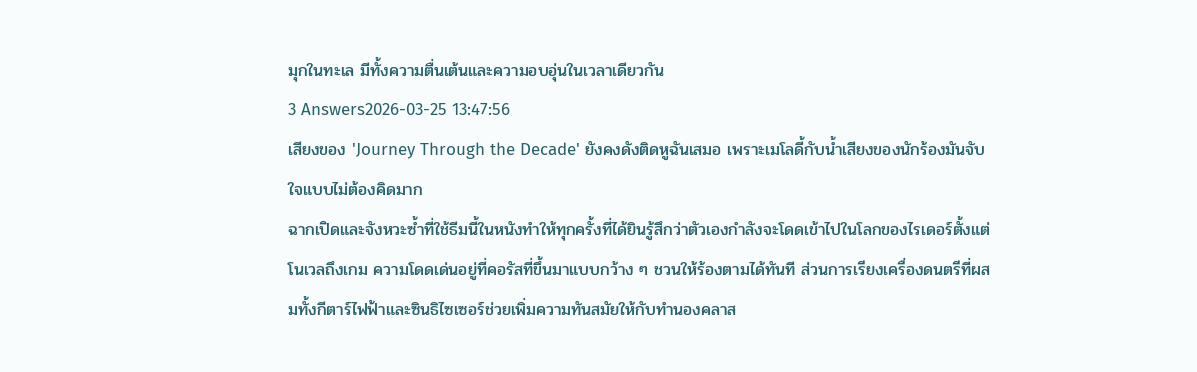มุกในทะเล มีทั้งความตื่นเต้นและความอบอุ่นในเวลาเดียวกัน
3 Answers2026-03-25 13:47:56
เสียงของ 'Journey Through the Decade' ยังคงดังติดหูฉันเสมอ เพราะเมโลดี้กับน้ำเสียงของนักร้องมันจับใจแบบไม่ต้องคิดมาก
ฉากเปิดและจังหวะซ้ำที่ใช้ธีมนี้ในหนังทำให้ทุกครั้งที่ได้ยินรู้สึกว่าตัวเองกำลังจะโดดเข้าไปในโลกของไรเดอร์ตั้งแต่โนเวลถึงเกม ความโดดเด่นอยู่ที่คอรัสที่ขึ้นมาแบบกว้าง ๆ ชวนให้ร้องตามได้ทันที ส่วนการเรียงเครื่องดนตรีที่ผสมทั้งกีตาร์ไฟฟ้าและซินธิไซเซอร์ช่วยเพิ่มความทันสมัยให้กับทำนองคลาส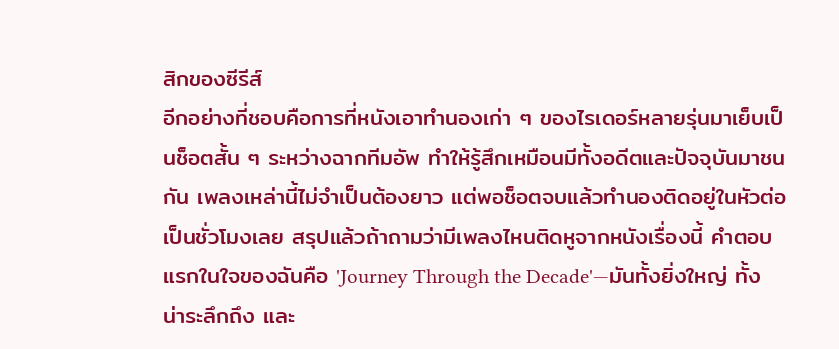สิกของซีรีส์
อีกอย่างที่ชอบคือการที่หนังเอาทำนองเก่า ๆ ของไรเดอร์หลายรุ่นมาเย็บเป็นช็อตสั้น ๆ ระหว่างฉากทีมอัพ ทำให้รู้สึกเหมือนมีทั้งอดีตและปัจจุบันมาชนกัน เพลงเหล่านี้ไม่จำเป็นต้องยาว แต่พอช็อตจบแล้วทำนองติดอยู่ในหัวต่อเป็นชั่วโมงเลย สรุปแล้วถ้าถามว่ามีเพลงไหนติดหูจากหนังเรื่องนี้ คำตอบแรกในใจของฉันคือ 'Journey Through the Decade'—มันทั้งยิ่งใหญ่ ทั้งน่าระลึกถึง และ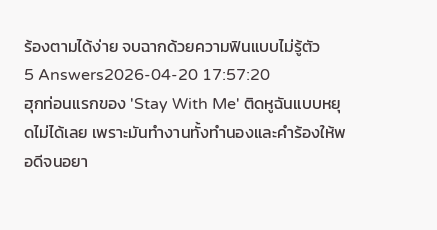ร้องตามได้ง่าย จบฉากด้วยความฟินแบบไม่รู้ตัว
5 Answers2026-04-20 17:57:20
ฮุกท่อนแรกของ 'Stay With Me' ติดหูฉันแบบหยุดไม่ได้เลย เพราะมันทำงานทั้งทำนองและคำร้องให้พอดีจนอยา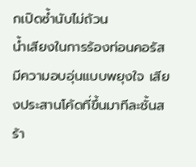กเปิดซ้ำนับไม่ถ้วน
น้ำเสียงในการร้องท่อนคอรัสมีความอบอุ่นแบบพยุงใจ เสียงประสานโค้ดที่ขึ้นมาทีละชั้นสร้า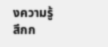งความรู้สึกก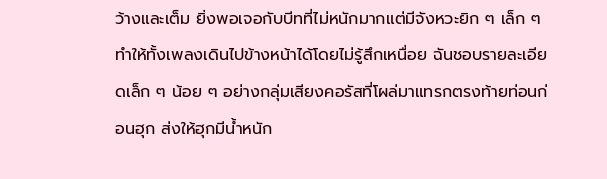ว้างและเต็ม ยิ่งพอเจอกับบีทที่ไม่หนักมากแต่มีจังหวะยิก ๆ เล็ก ๆ ทำให้ทั้งเพลงเดินไปข้างหน้าได้โดยไม่รู้สึกเหนื่อย ฉันชอบรายละเอียดเล็ก ๆ น้อย ๆ อย่างกลุ่มเสียงคอรัสที่โผล่มาแทรกตรงท้ายท่อนก่อนฮุก ส่งให้ฮุกมีน้ำหนัก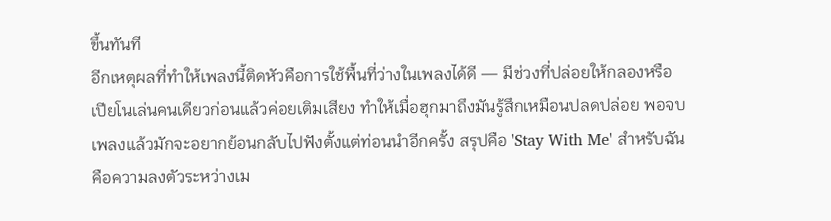ขึ้นทันที
อีกเหตุผลที่ทำให้เพลงนี้ติดหัวคือการใช้พื้นที่ว่างในเพลงได้ดี — มีช่วงที่ปล่อยให้กลองหรือเปียโนเล่นคนเดียวก่อนแล้วค่อยเติมเสียง ทำให้เมื่อฮุกมาถึงมันรู้สึกเหมือนปลดปล่อย พอจบเพลงแล้วมักจะอยากย้อนกลับไปฟังตั้งแต่ท่อนนำอีกครั้ง สรุปคือ 'Stay With Me' สำหรับฉันคือความลงตัวระหว่างเม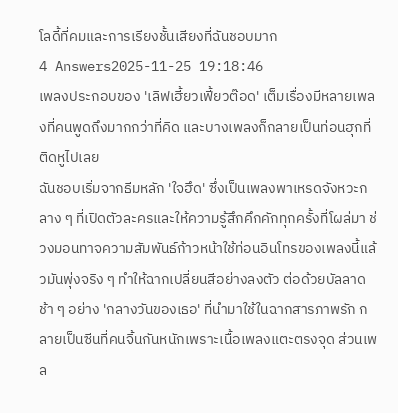โลดี้ที่คมและการเรียงชั้นเสียงที่ฉันชอบมาก
4 Answers2025-11-25 19:18:46
เพลงประกอบของ 'เลิฟเฮี้ยวเฟี้ยวต๊อด' เต็มเรื่องมีหลายเพลงที่คนพูดถึงมากกว่าที่คิด และบางเพลงก็กลายเป็นท่อนฮุกที่ติดหูไปเลย
ฉันชอบเริ่มจากธีมหลัก 'ใจฮึด' ซึ่งเป็นเพลงพาเหรดจังหวะกลาง ๆ ที่เปิดตัวละครและให้ความรู้สึกคึกคักทุกครั้งที่โผล่มา ช่วงมอนทาจความสัมพันธ์ก้าวหน้าใช้ท่อนอินโทรของเพลงนี้แล้วมันพุ่งจริง ๆ ทำให้ฉากเปลี่ยนสีอย่างลงตัว ต่อด้วยบัลลาดช้า ๆ อย่าง 'กลางวันของเธอ' ที่นำมาใช้ในฉากสารภาพรัก กลายเป็นซีนที่คนจิ้นกันหนักเพราะเนื้อเพลงแตะตรงจุด ส่วนเพล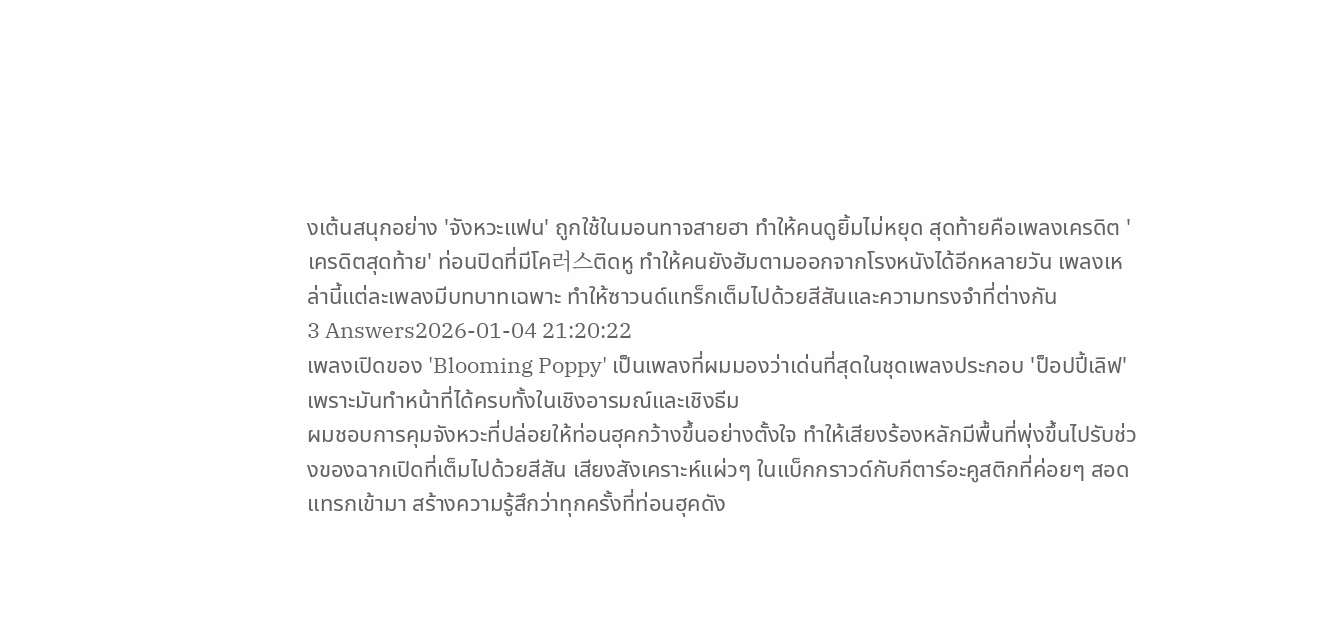งเต้นสนุกอย่าง 'จังหวะแฟน' ถูกใช้ในมอนทาจสายฮา ทำให้คนดูยิ้มไม่หยุด สุดท้ายคือเพลงเครดิต 'เครดิตสุดท้าย' ท่อนปิดที่มีโค러스ติดหู ทำให้คนยังฮัมตามออกจากโรงหนังได้อีกหลายวัน เพลงเหล่านี้แต่ละเพลงมีบทบาทเฉพาะ ทำให้ซาวนด์แทร็กเต็มไปด้วยสีสันและความทรงจำที่ต่างกัน
3 Answers2026-01-04 21:20:22
เพลงเปิดของ 'Blooming Poppy' เป็นเพลงที่ผมมองว่าเด่นที่สุดในชุดเพลงประกอบ 'ป็อปปี้เลิฟ' เพราะมันทำหน้าที่ได้ครบทั้งในเชิงอารมณ์และเชิงธีม
ผมชอบการคุมจังหวะที่ปล่อยให้ท่อนฮุคกว้างขึ้นอย่างตั้งใจ ทำให้เสียงร้องหลักมีพื้นที่พุ่งขึ้นไปรับช่วงของฉากเปิดที่เต็มไปด้วยสีสัน เสียงสังเคราะห์แผ่วๆ ในแบ็กกราวด์กับกีตาร์อะคูสติกที่ค่อยๆ สอดแทรกเข้ามา สร้างความรู้สึกว่าทุกครั้งที่ท่อนฮุคดัง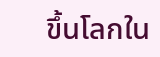ขึ้นโลกใน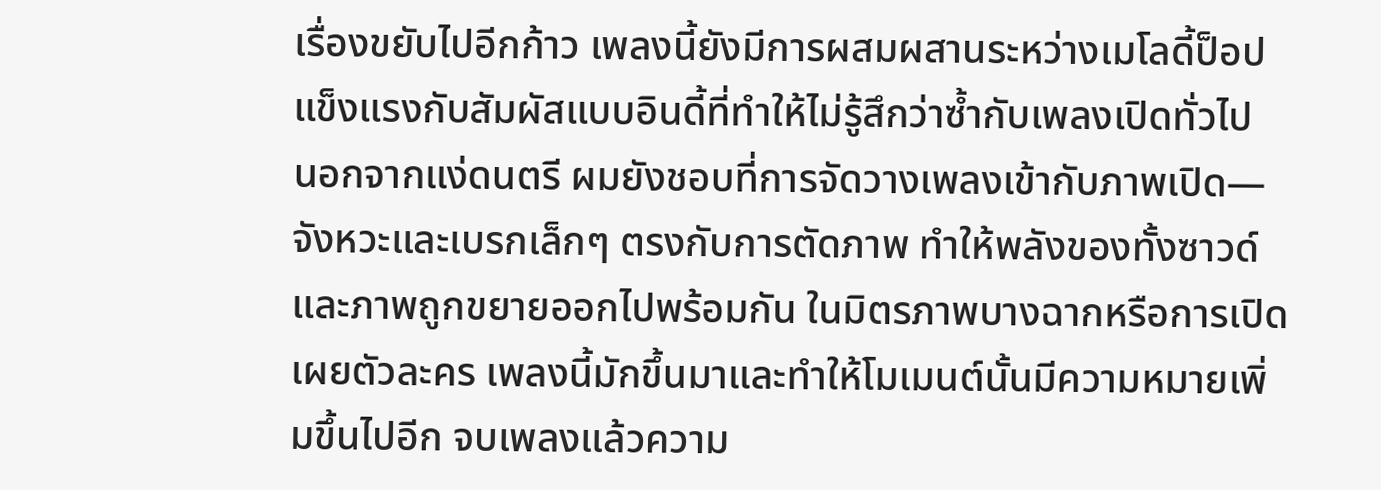เรื่องขยับไปอีกก้าว เพลงนี้ยังมีการผสมผสานระหว่างเมโลดี้ป็อปแข็งแรงกับสัมผัสแบบอินดี้ที่ทำให้ไม่รู้สึกว่าซ้ำกับเพลงเปิดทั่วไป
นอกจากแง่ดนตรี ผมยังชอบที่การจัดวางเพลงเข้ากับภาพเปิด—จังหวะและเบรกเล็กๆ ตรงกับการตัดภาพ ทำให้พลังของทั้งซาวด์และภาพถูกขยายออกไปพร้อมกัน ในมิตรภาพบางฉากหรือการเปิดเผยตัวละคร เพลงนี้มักขึ้นมาและทำให้โมเมนต์นั้นมีความหมายเพิ่มขึ้นไปอีก จบเพลงแล้วความ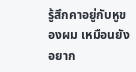รู้สึกคาอยู่กับหูของผม เหมือนยังอยาก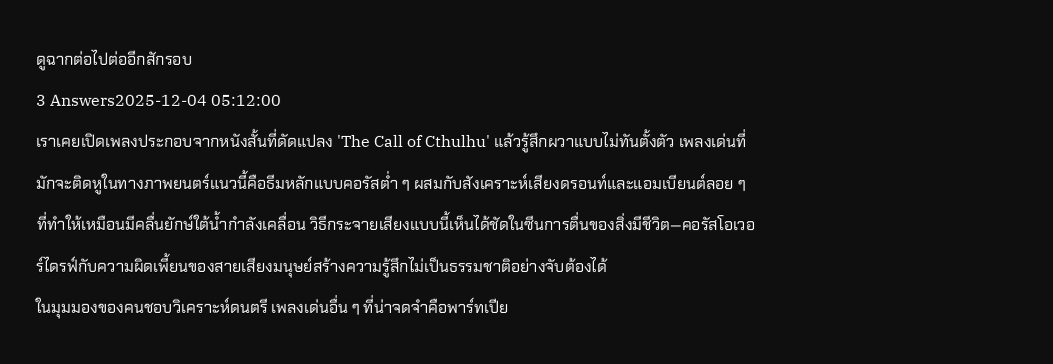ดูฉากต่อไปต่ออีกสักรอบ
3 Answers2025-12-04 05:12:00
เราเคยเปิดเพลงประกอบจากหนังสั้นที่ดัดแปลง 'The Call of Cthulhu' แล้วรู้สึกผวาแบบไม่ทันตั้งตัว เพลงเด่นที่มักจะติดหูในทางภาพยนตร์แนวนี้คือธีมหลักแบบคอรัสต่ำ ๆ ผสมกับสังเคราะห์เสียงดรอนท์และแอมเบียนต์ลอย ๆ ที่ทำให้เหมือนมีคลื่นยักษ์ใต้น้ำกำลังเคลื่อน วิธีกระจายเสียงแบบนี้เห็นได้ชัดในซีนการตื่นของสิ่งมีชีวิต—คอรัสโอเวอร์ไดรฟ์กับความผิดเพี้ยนของสายเสียงมนุษย์สร้างความรู้สึกไม่เป็นธรรมชาติอย่างจับต้องได้
ในมุมมองของคนชอบวิเคราะห์ดนตรี เพลงเด่นอื่น ๆ ที่น่าจดจำคือพาร์ทเปีย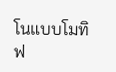โนแบบโมทิฟ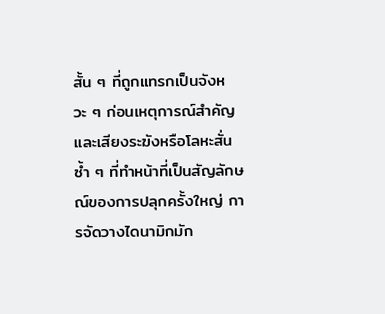สั้น ๆ ที่ถูกแทรกเป็นจังหวะ ๆ ก่อนเหตุการณ์สำคัญ และเสียงระฆังหรือโลหะสั่นซ้ำ ๆ ที่ทำหน้าที่เป็นสัญลักษณ์ของการปลุกครั้งใหญ่ การจัดวางไดนามิกมัก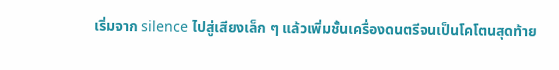เริ่มจาก silence ไปสู่เสียงเล็ก ๆ แล้วเพิ่มชั้นเครื่องดนตรีจนเป็นโคโตนสุดท้าย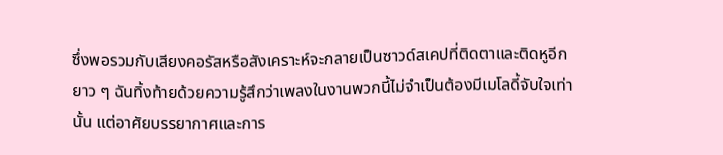ซึ่งพอรวมกับเสียงคอรัสหรือสังเคราะห์จะกลายเป็นซาวด์สเคปที่ติดตาและติดหูอีกยาว ๆ ฉันทิ้งท้ายด้วยความรู้สึกว่าเพลงในงานพวกนี้ไม่จำเป็นต้องมีเมโลดี้จับใจเท่านั้น แต่อาศัยบรรยากาศและการ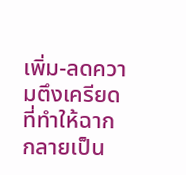เพิ่ม-ลดความตึงเครียดที่ทำให้ฉากกลายเป็น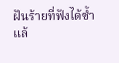ฝันร้ายที่ฟังได้ซ้ำแล้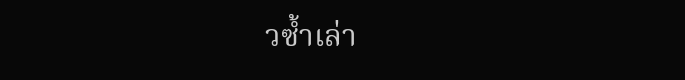วซ้ำเล่า